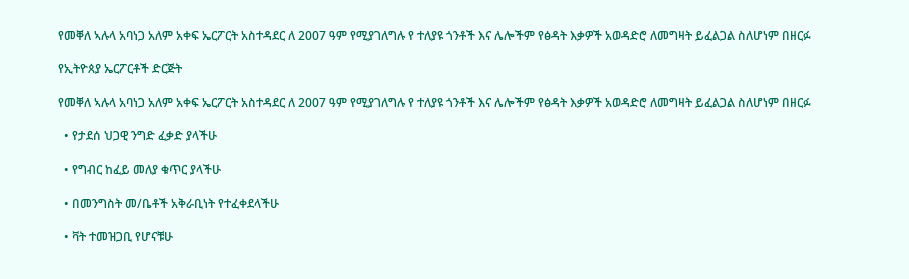የመቐለ ኣሉላ አባነጋ አለም አቀፍ ኤርፖርት አስተዳደር ለ 2007 ዓም የሚያገለግሉ የ ተለያዩ ጎንቶች እና ሌሎችም የፅዳት እቃዎች አወዳድሮ ለመግዛት ይፈልጋል ስለሆነም በዘርፉ

የኢትዮጰያ ኤርፖርቶች ድርጅት

የመቐለ ኣሉላ አባነጋ አለም አቀፍ ኤርፖርት አስተዳደር ለ 2007 ዓም የሚያገለግሉ የ ተለያዩ ጎንቶች እና ሌሎችም የፅዳት እቃዎች አወዳድሮ ለመግዛት ይፈልጋል ስለሆነም በዘርፉ

  • የታደሰ ህጋዊ ንግድ ፈቃድ ያላችሁ

  • የግብር ከፈይ መለያ ቁጥር ያላችሁ

  • በመንግስት መ/ቤቶች አቅራቢነት የተፈቀደላችሁ

  • ቫት ተመዝጋቢ የሆናቹሁ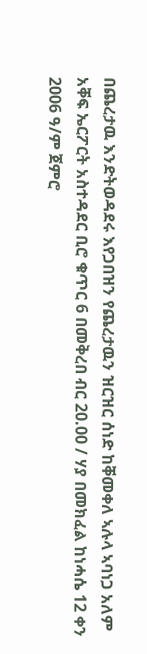በጨረታዉ እንድትወዳደሩ እየጋበዝን የጨረታዉን ዝርዝር ሰነድ ከቐመቀለ ኣሉላ ኣባነጋ አለም አቐፍ ኤርፖርት አስተዳደር ቢሮ ቁጥር 6 በመቅረበ ብር 20.00 / ሃያ በመክፈል ከነሓሴ 12 ቀን 2006 ዓ/ም ጀምሮ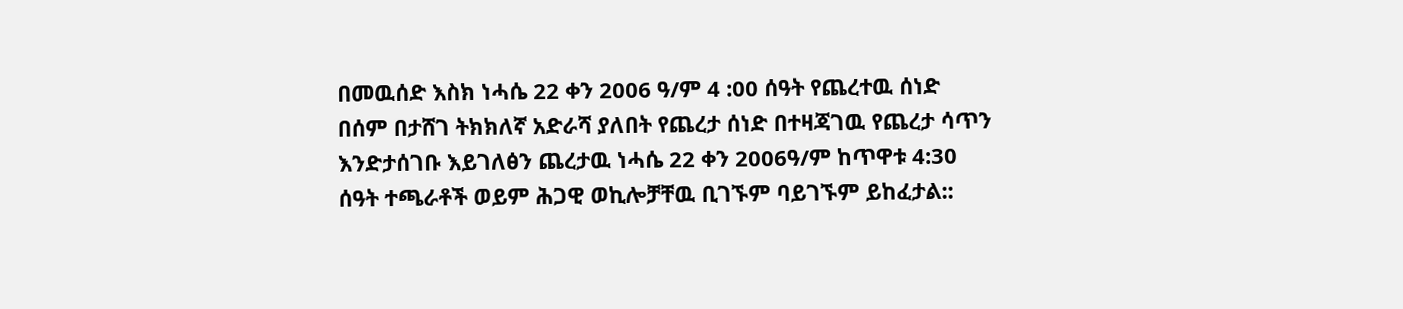በመዉሰድ እስክ ነሓሴ 22 ቀን 2006 ዓ/ም 4 :00 ሰዓት የጨረተዉ ሰነድ በሰም በታሸገ ትክክለኛ አድራሻ ያለበት የጨረታ ሰነድ በተዛጃገዉ የጨረታ ሳጥን እንድታሰገቡ እይገለፅን ጨረታዉ ነሓሴ 22 ቀን 2006ዓ/ም ከጥዋቱ 4:30 ሰዓት ተጫራቶች ወይም ሕጋዊ ወኪሎቻቸዉ ቢገኙም ባይገኙም ይከፈታል::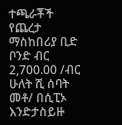ተጫራቾች የጨረታ ማስከበሪያ ቢድ ቦንድ ብር 2,700.00 /ብር ሁለት ሺ ሰባት መቶ/ በሲፒኦ እንድታስይዙ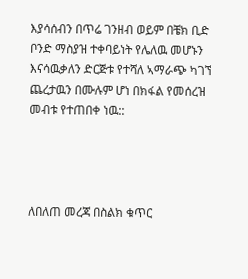እያሳሰብን በጥሬ ገንዘብ ወይም በቼክ ቢድ ቦንድ ማስያዝ ተቀባይነት የሌለዉ መሆኑን እናሳዉቃለን ድርጅቱ የተሻለ ኣማራጭ ካገኘ ጨረታዉን በሙሉም ሆነ በክፋል የመሰረዝ መብቱ የተጠበቀ ነዉ::




ለበለጠ መረጃ በስልክ ቁጥር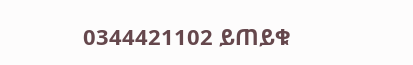0344421102 ይጠይቁ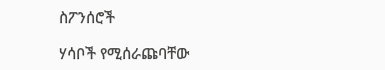ስፖንሰሮች

ሃሳቦች የሚሰራጩባቸው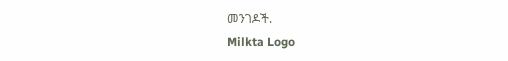መንገዶች.
Milkta Logo